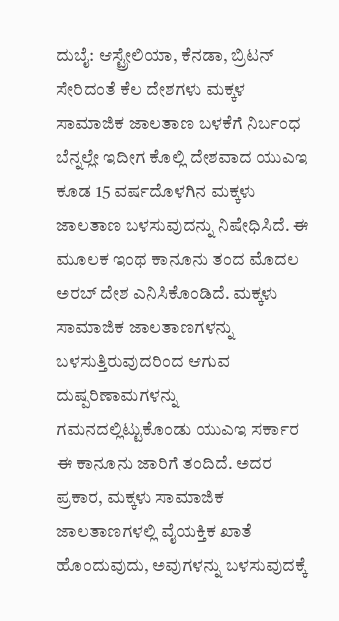ದುಬೈ: ಆಸ್ಟ್ರೇಲಿಯಾ, ಕೆನಡಾ, ಬ್ರಿಟನ್‌ ಸೇರಿದಂತೆ ಕೆಲ ದೇಶಗಳು ಮಕ್ಕಳ ಸಾಮಾಜಿಕ ಜಾಲತಾಣ ಬಳಕೆಗೆ ನಿರ್ಬಂಧ ಬೆನ್ನಲ್ಲೇ ಇದೀಗ ಕೊಲ್ಲಿ ದೇಶವಾದ ಯುಎಇ ಕೂಡ 15 ವರ್ಷದೊಳಗಿನ ಮಕ್ಕಳು ಜಾಲತಾಣ ಬಳಸುವುದನ್ನು ನಿಷೇಧಿಸಿದೆ. ಈ ಮೂಲಕ ಇಂಥ ಕಾನೂನು ತಂದ ಮೊದಲ ಅರಬ್ ದೇಶ ಎನಿಸಿಕೊಂಡಿದೆ. ಮಕ್ಕಳು ಸಾಮಾಜಿಕ ಜಾಲತಾಣಗಳನ್ನು ಬಳಸುತ್ತಿರುವುದರಿಂದ ಆಗುವ ದುಷ್ಪರಿಣಾಮಗಳನ್ನು ಗಮನದಲ್ಲಿಟ್ಟುಕೊಂಡು ಯುಎಇ ಸರ್ಕಾರ ಈ ಕಾನೂನು ಜಾರಿಗೆ ತಂದಿದೆ. ಅದರ ಪ್ರಕಾರ, ಮಕ್ಕಳು ಸಾಮಾಜಿಕ ಜಾಲತಾಣಗಳಲ್ಲಿ ವೈಯಕ್ತಿಕ ಖಾತೆ ಹೊಂದುವುದು, ಅವುಗಳನ್ನು ಬಳಸುವುದಕ್ಕೆ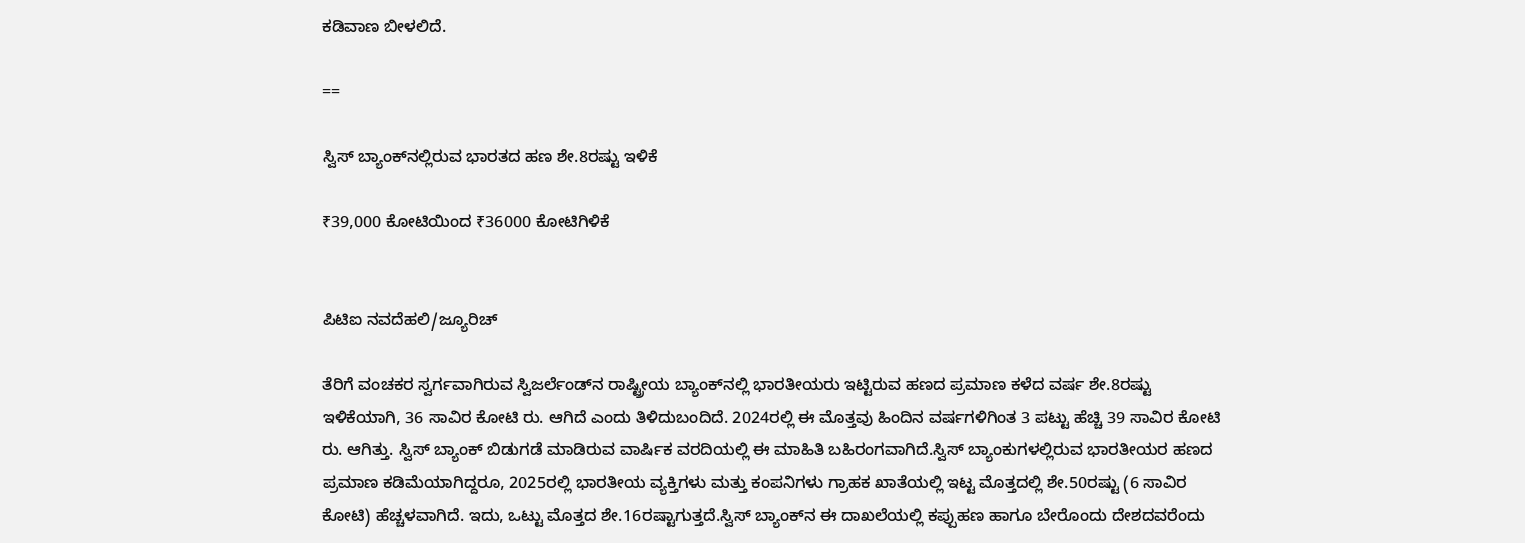ಕಡಿವಾಣ ಬೀಳಲಿದೆ.

==

ಸ್ವಿಸ್‌ ಬ್ಯಾಂಕ್‌ನಲ್ಲಿರುವ ಭಾರತದ ಹಣ ಶೇ.8ರಷ್ಟು ಇಳಿಕೆ

₹39,000 ಕೋಟಿಯಿಂದ ₹36000 ಕೋಟಿಗಿಳಿಕೆ


ಪಿಟಿಐ ನವದೆಹಲಿ/ಜ್ಯೂರಿಚ್

ತೆರಿಗೆ ವಂಚಕರ ಸ್ವರ್ಗವಾಗಿರುವ ಸ್ವಿಜರ್ಲೆಂಡ್‌ನ ರಾಷ್ಟ್ರೀಯ ಬ್ಯಾಂಕ್‌ನಲ್ಲಿ ಭಾರತೀಯರು ಇಟ್ಟಿರುವ ಹಣದ ಪ್ರಮಾಣ ಕಳೆದ ವರ್ಷ ಶೇ.8ರಷ್ಟು ಇಳಿಕೆಯಾಗಿ, 36 ಸಾವಿರ ಕೋಟಿ ರು. ಆಗಿದೆ ಎಂದು ತಿಳಿದುಬಂದಿದೆ. 2024ರಲ್ಲಿ ಈ ಮೊತ್ತವು ಹಿಂದಿನ ವರ್ಷಗಳಿಗಿಂತ 3 ಪಟ್ಟು ಹೆಚ್ಚಿ 39 ಸಾವಿರ ಕೋಟಿ ರು. ಆಗಿತ್ತು. ಸ್ವಿಸ್‌ ಬ್ಯಾಂಕ್‌ ಬಿಡುಗಡೆ ಮಾಡಿರುವ ವಾರ್ಷಿಕ ವರದಿಯಲ್ಲಿ ಈ ಮಾಹಿತಿ ಬಹಿರಂಗವಾಗಿದೆ.ಸ್ವಿಸ್‌ ಬ್ಯಾಂಕುಗಳಲ್ಲಿರುವ ಭಾರತೀಯರ ಹಣದ ಪ್ರಮಾಣ ಕಡಿಮೆಯಾಗಿದ್ದರೂ, 2025ರಲ್ಲಿ ಭಾರತೀಯ ವ್ಯಕ್ತಿಗಳು ಮತ್ತು ಕಂಪನಿಗಳು ಗ್ರಾಹಕ ಖಾತೆಯಲ್ಲಿ ಇಟ್ಟ ಮೊತ್ತದಲ್ಲಿ ಶೇ.50ರಷ್ಟು (6 ಸಾವಿರ ಕೋಟಿ) ಹೆಚ್ಚಳವಾಗಿದೆ. ಇದು, ಒಟ್ಟು ಮೊತ್ತದ ಶೇ.16ರಷ್ಟಾಗುತ್ತದೆ.ಸ್ವಿಸ್‌ ಬ್ಯಾಂಕ್‌ನ ಈ ದಾಖಲೆಯಲ್ಲಿ ಕಪ್ಪುಹಣ ಹಾಗೂ ಬೇರೊಂದು ದೇಶದವರೆಂದು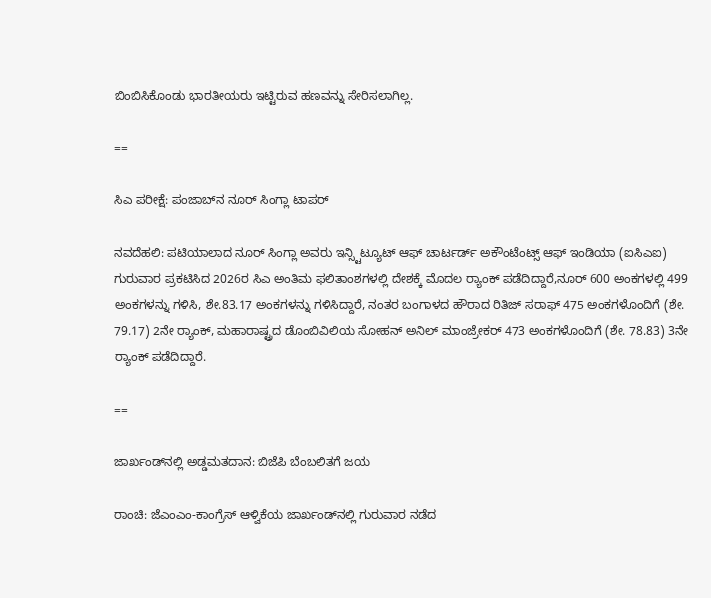ಬಿಂಬಿಸಿಕೊಂಡು ಭಾರತೀಯರು ಇಟ್ಟಿರುವ ಹಣವನ್ನು ಸೇರಿಸಲಾಗಿಲ್ಲ.

==

ಸಿಎ ಪರೀಕ್ಷೆ: ಪಂಜಾಬ್‌ನ ನೂರ್ ಸಿಂಗ್ಲಾ ಟಾಪರ್

ನವದೆಹಲಿ: ಪಟಿಯಾಲಾದ ನೂರ್ ಸಿಂಗ್ಲಾ ಅವರು ಇನ್ಸ್ಟಿಟ್ಯೂಟ್ ಆಫ್ ಚಾರ್ಟರ್ಡ್ ಅಕೌಂಟೆಂಟ್ಸ್ ಆಫ್ ಇಂಡಿಯಾ (ಐಸಿಎಐ) ಗುರುವಾರ ಪ್ರಕಟಿಸಿದ 2026ರ ಸಿಎ ಅಂತಿಮ ಫಲಿತಾಂಶಗಳಲ್ಲಿ ದೇಶಕ್ಕೆ ಮೊದಲ ರ್‍ಯಾಂಕ್ ಪಡೆದಿದ್ದಾರೆ,ನೂರ್ 600 ಅಂಕಗಳಲ್ಲಿ 499 ಅಂಕಗಳನ್ನು ಗಳಿಸಿ, ಶೇ.83.17 ಅಂಕಗಳನ್ನು ಗಳಿಸಿದ್ದಾರೆ, ನಂತರ ಬಂಗಾಳದ ಹೌರಾದ ರಿತಿಜ್ ಸರಾಫ್ 475 ಅಂಕಗಳೊಂದಿಗೆ (ಶೇ. 79.17) 2ನೇ ರ್‍ಯಾಂಕ್‌, ಮಹಾರಾಷ್ಟ್ರದ ಡೊಂಬಿವಿಲಿಯ ಸೋಹನ್ ಅನಿಲ್ ಮಾಂಜ್ರೇಕರ್ 473 ಅಂಕಗಳೊಂದಿಗೆ (ಶೇ. 78.83) 3ನೇ ರ್‍ಯಾಂಕ್‌ ಪಡೆದಿದ್ದಾರೆ.

==

ಜಾರ್ಖಂಡ್‌ನಲ್ಲಿ ಅಡ್ಡಮತದಾನ: ಬಿಜೆಪಿ ಬೆಂಬಲಿತಗೆ ಜಯ

ರಾಂಚಿ: ಜೆಎಂಎಂ-ಕಾಂಗ್ರೆಸ್‌ ಆಳ್ವಿಕೆಯ ಜಾರ್ಖಂಡ್‌ನಲ್ಲಿ ಗುರುವಾರ ನಡೆದ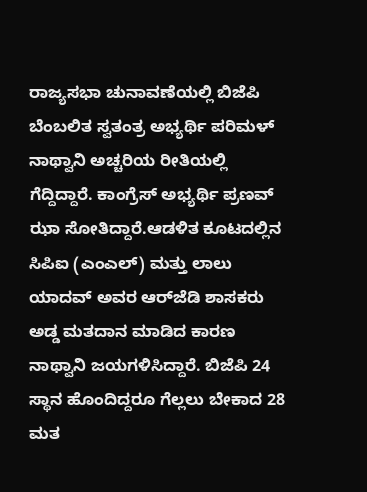ರಾಜ್ಯಸಭಾ ಚುನಾವಣೆಯಲ್ಲಿ ಬಿಜೆಪಿ ಬೆಂಬಲಿತ ಸ್ವತಂತ್ರ ಅಭ್ಯರ್ಥಿ ಪರಿಮಳ್‌ ನಾಥ್ವಾನಿ ಅಚ್ಚರಿಯ ರೀತಿಯಲ್ಲಿ ಗೆದ್ದಿದ್ದಾರೆ. ಕಾಂಗ್ರೆಸ್ ಅಭ್ಯರ್ಥಿ ಪ್ರಣವ್‌ ಝಾ ಸೋತಿದ್ದಾರೆ.ಆಡಳಿತ ಕೂಟದಲ್ಲಿನ ಸಿಪಿಐ (ಎಂಎಲ್) ಮತ್ತು ಲಾಲು ಯಾದವ್ ಅವರ ಆರ್‌ಜೆಡಿ ಶಾಸಕರು ಅಡ್ಡ ಮತದಾನ ಮಾಡಿದ ಕಾರಣ ನಾಥ್ವಾನಿ ಜಯಗಳಿಸಿದ್ದಾರೆ. ಬಿಜೆಪಿ 24 ಸ್ಥಾನ ಹೊಂದಿದ್ದರೂ ಗೆಲ್ಲಲು ಬೇಕಾದ 28 ಮತ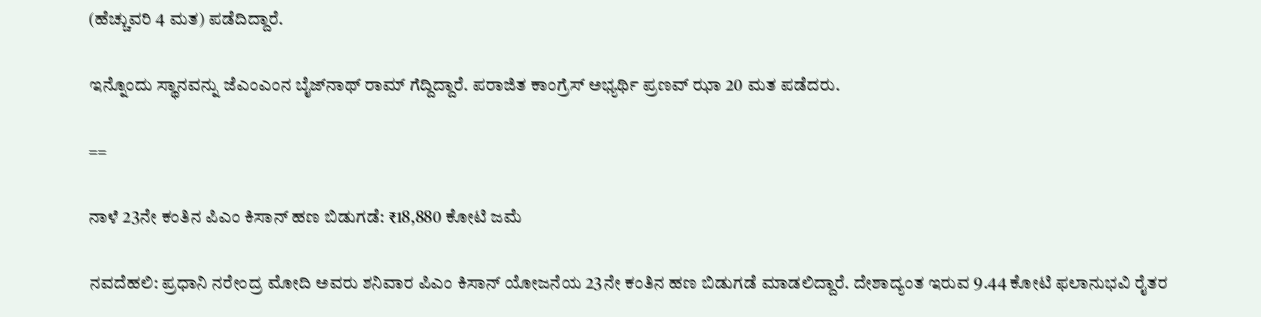(ಹೆಚ್ಚುವರಿ 4 ಮತ) ಪಡೆದಿದ್ದಾರೆ.

ಇನ್ನೊಂದು ಸ್ಥಾನವನ್ನು ಜೆಎಂಎಂನ ಬೈಜ್‌ನಾಥ್ ರಾಮ್ ಗೆದ್ದಿದ್ದಾರೆ. ಪರಾಜಿತ ಕಾಂಗ್ರೆಸ್ ಅಭ್ಯರ್ಥಿ ಪ್ರಣವ್ ಝಾ 20 ಮತ ಪಡೆದರು.

==

ನಾಳೆ 23ನೇ ಕಂತಿನ ಪಿಎಂ ಕಿಸಾನ್‌ ಹಣ ಬಿಡುಗಡೆ: ₹18,880 ಕೋಟಿ ಜಮೆ

ನವದೆಹಲಿ: ಪ್ರಧಾನಿ ನರೇಂದ್ರ ಮೋದಿ ಅವರು ಶನಿವಾರ ಪಿಎಂ ಕಿಸಾನ್‌ ಯೋಜನೆಯ 23ನೇ ಕಂತಿನ ಹಣ ಬಿಡುಗಡೆ ಮಾಡಲಿದ್ದಾರೆ. ದೇಶಾದ್ಯಂತ ಇರುವ 9.44 ಕೋಟಿ ಫಲಾನುಭವಿ ರೈತರ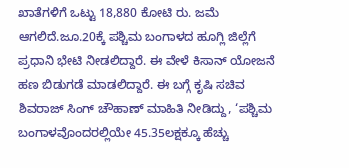ಖಾತೆಗಳಿಗೆ ಒಟ್ಟು 18,880 ಕೋಟಿ ರು. ಜಮೆ ಆಗಲಿದೆ.ಜೂ.20ಕ್ಕೆ ಪಶ್ಚಿಮ ಬಂಗಾಳದ ಹೂಗ್ಲಿ ಜಿಲ್ಲೆಗೆ ಪ್ರಧಾನಿ ಭೇಟಿ ನೀಡಲಿದ್ದಾರೆ. ಈ ವೇಳೆ ಕಿಸಾನ್ ಯೋಜನೆ ಹಣ ಬಿಡುಗಡೆ ಮಾಡಲಿದ್ದಾರೆ. ಈ ಬಗ್ಗೆ ಕೃಷಿ ಸಚಿವ ಶಿವರಾಜ್‌ ಸಿಂಗ್‌ ಚೌಹಾಣ್ ಮಾಹಿತಿ ನೀಡಿದ್ದು, ‘ಪಶ್ಚಿಮ ಬಂಗಾಳವೊಂದರಲ್ಲಿಯೇ 45.35ಲಕ್ಷಕ್ಕೂ ಹೆಚ್ಚು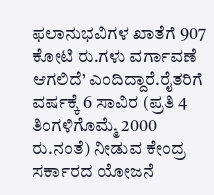ಫಲಾನುಭವಿಗಳ ಖಾತೆಗೆ 907 ಕೋಟಿ ರು.ಗಳು ವರ್ಗಾವಣೆ ಆಗಲಿದೆ’ ಎಂದಿದ್ದಾರೆ.ರೈತರಿಗೆ ವರ್ಷಕ್ಕೆ 6 ಸಾವಿರ (ಪ್ರತಿ 4 ತಿಂಗಳಿಗೊಮ್ಮೆ 2000 ರು.ನಂತೆ) ನೀಡುವ ಕೇಂದ್ರ ಸರ್ಕಾರದ ಯೋಜನೆ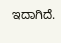ಇದಾಗಿದೆ.